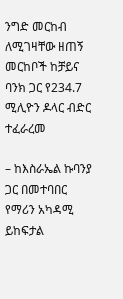ንግድ መርከብ ለሚገዛቸው ዘጠኝ መርከቦች ከቻይና ባንክ ጋር የ234.7 ሚሊዮን ዶላር ብድር ተፈራረመ

– ከእስራኤል ኩባንያ ጋር በመተባበር የማሪን አካዳሚ ይከፍታል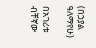(በኃያል ዓለማየሁ)

በአገሪቱ ብቸኛው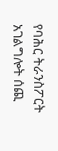የባሕር ትራንስፖርት አገልግሎት ሰጪ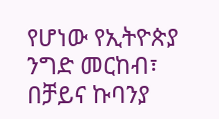የሆነው የኢትዮጵያ ንግድ መርከብ፣ በቻይና ኩባንያ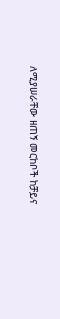ለሚያሠራቸው ዘጠኝ መርከቦች ከቻይና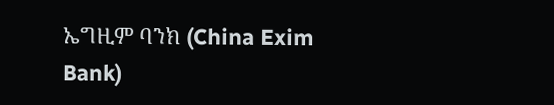ኤግዚም ባንክ (China Exim Bank)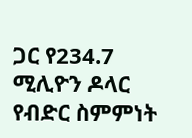ጋር የ234.7 ሚሊዮን ዶላር የብድር ስምምነት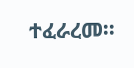ተፈራረመ፡፡